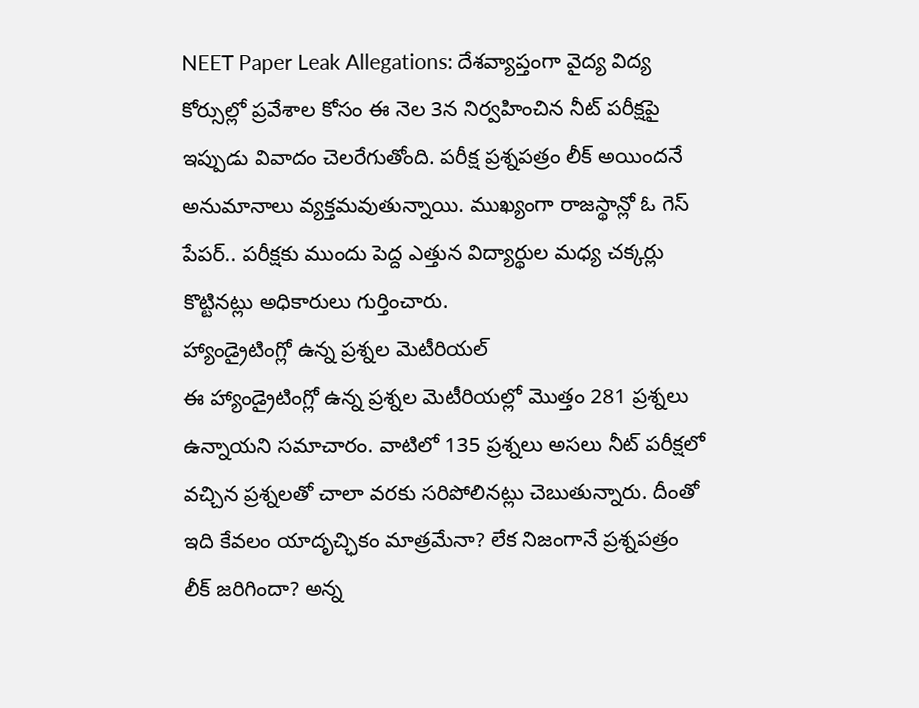NEET Paper Leak Allegations: దేశవ్యాప్తంగా వైద్య విద్య కోర్సుల్లో ప్రవేశాల కోసం ఈ నెల 3న నిర్వహించిన నీట్ పరీక్షపై ఇప్పుడు వివాదం చెలరేగుతోంది. పరీక్ష ప్రశ్నపత్రం లీక్ అయిందనే అనుమానాలు వ్యక్తమవుతున్నాయి. ముఖ్యంగా రాజస్థాన్లో ఓ గెస్ పేపర్.. పరీక్షకు ముందు పెద్ద ఎత్తున విద్యార్థుల మధ్య చక్కర్లు కొట్టినట్లు అధికారులు గుర్తించారు.
హ్యాండ్రైటింగ్లో ఉన్న ప్రశ్నల మెటీరియల్
ఈ హ్యాండ్రైటింగ్లో ఉన్న ప్రశ్నల మెటీరియల్లో మొత్తం 281 ప్రశ్నలు ఉన్నాయని సమాచారం. వాటిలో 135 ప్రశ్నలు అసలు నీట్ పరీక్షలో వచ్చిన ప్రశ్నలతో చాలా వరకు సరిపోలినట్లు చెబుతున్నారు. దీంతో ఇది కేవలం యాదృచ్ఛికం మాత్రమేనా? లేక నిజంగానే ప్రశ్నపత్రం లీక్ జరిగిందా? అన్న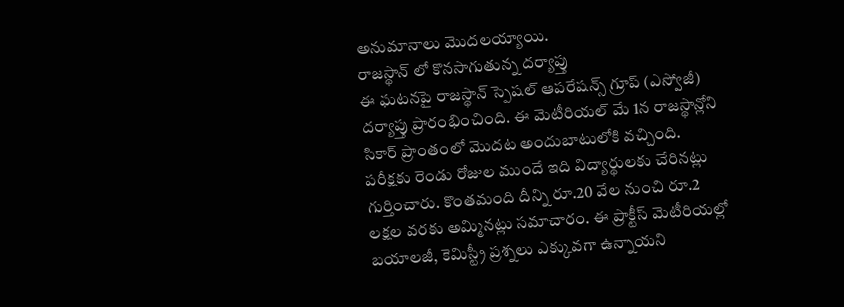అనుమానాలు మొదలయ్యాయి.
రాజస్థాన్ లో కొనసాగుతున్న దర్యాప్తు
ఈ ఘటనపై రాజస్థాన్ స్పెషల్ ఆపరేషన్స్ గ్రూప్ (ఎస్వోజీ) దర్యాప్తు ప్రారంభించింది. ఈ మెటీరియల్ మే 1న రాజస్థాన్లోని సికార్ ప్రాంతంలో మొదట అందుబాటులోకి వచ్చింది. పరీక్షకు రెండు రోజుల ముందే ఇది విద్యార్థులకు చేరినట్లు గుర్తించారు. కొంతమంది దీన్ని రూ.20 వేల నుంచి రూ.2 లక్షల వరకు అమ్మినట్లు సమాచారం. ఈ ప్రాక్టీస్ మెటీరియల్లో బయాలజీ, కెమిస్ట్రీ ప్రశ్నలు ఎక్కువగా ఉన్నాయని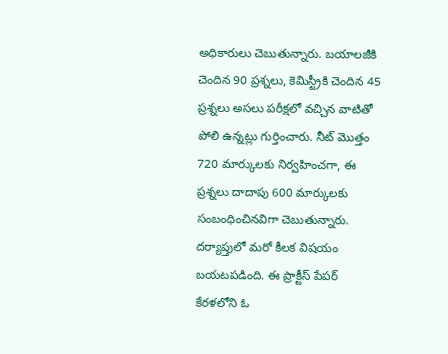అధికారులు చెబుతున్నారు. బయాలజీకి చెందిన 90 ప్రశ్నలు, కెమిస్ట్రీకి చెందిన 45 ప్రశ్నలు అసలు పరీక్షలో వచ్చిన వాటితో పోలి ఉన్నట్లు గుర్తించారు. నీట్ మొత్తం 720 మార్కులకు నిర్వహించగా, ఈ ప్రశ్నలు దాదాపు 600 మార్కులకు సంబంధించినవిగా చెబుతున్నారు.
దర్యాప్తులో మరో కీలక విషయం బయటపడింది. ఈ ప్రాక్టీస్ పేపర్ కేరళలోని ఓ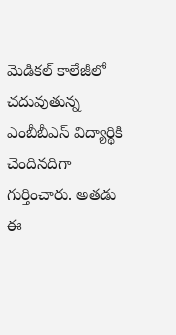మెడికల్ కాలేజీలో చదువుతున్న ఎంబీబీఎస్ విద్యార్థికి చెందినదిగా గుర్తించారు. అతడు ఈ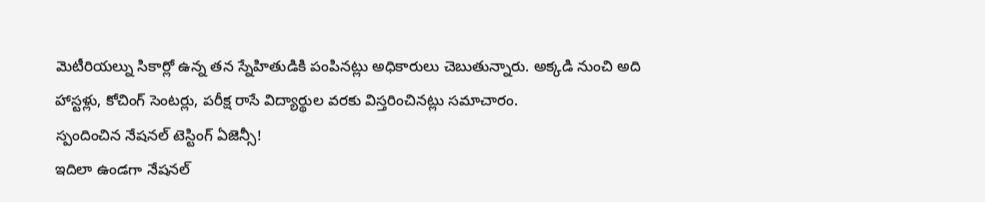మెటీరియల్ను సికార్లో ఉన్న తన స్నేహితుడికి పంపినట్లు అధికారులు చెబుతున్నారు. అక్కడి నుంచి అది హాస్టళ్లు, కోచింగ్ సెంటర్లు, పరీక్ష రాసే విద్యార్థుల వరకు విస్తరించినట్లు సమాచారం.
స్పందించిన నేషనల్ టెస్టింగ్ ఏజెన్సీ!
ఇదిలా ఉండగా నేషనల్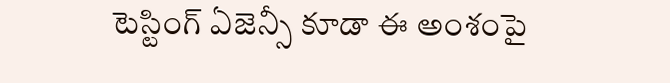టెస్టింగ్ ఏజెన్సీ కూడా ఈ అంశంపై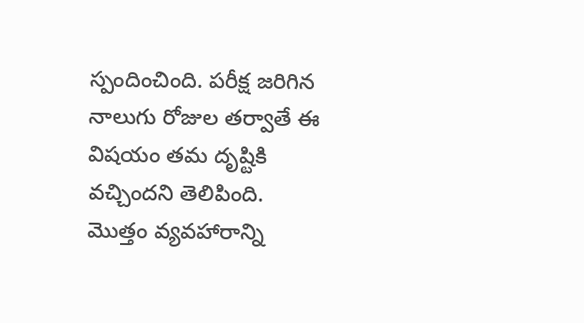స్పందించింది. పరీక్ష జరిగిన నాలుగు రోజుల తర్వాతే ఈ విషయం తమ దృష్టికి వచ్చిందని తెలిపింది. మొత్తం వ్యవహారాన్ని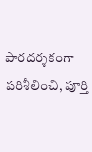పారదర్శకంగా పరిశీలించి, పూర్తి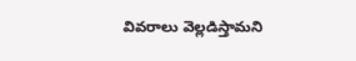వివరాలు వెల్లడిస్తామని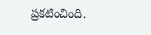ప్రకటించింది.